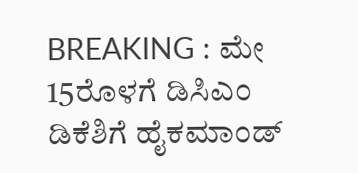BREAKING : ಮೇ 15ರೊಳಗೆ ಡಿಸಿಎಂ ಡಿಕೆಶಿಗೆ ಹೈಕಮಾಂಡ್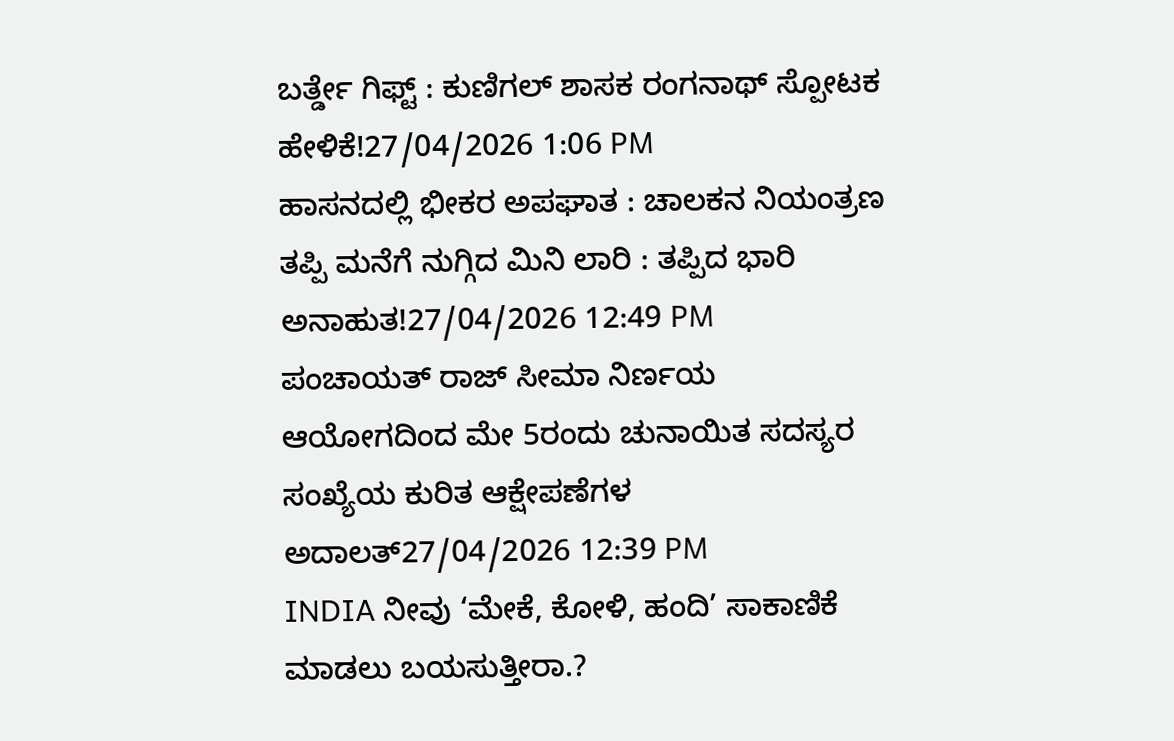ಬರ್ತ್ಡೇ ಗಿಫ್ಟ್ : ಕುಣಿಗಲ್ ಶಾಸಕ ರಂಗನಾಥ್ ಸ್ಪೋಟಕ ಹೇಳಿಕೆ!27/04/2026 1:06 PM
ಹಾಸನದಲ್ಲಿ ಭೀಕರ ಅಪಘಾತ : ಚಾಲಕನ ನಿಯಂತ್ರಣ ತಪ್ಪಿ ಮನೆಗೆ ನುಗ್ಗಿದ ಮಿನಿ ಲಾರಿ : ತಪ್ಪಿದ ಭಾರಿ ಅನಾಹುತ!27/04/2026 12:49 PM
ಪಂಚಾಯತ್ ರಾಜ್ ಸೀಮಾ ನಿರ್ಣಯ ಆಯೋಗದಿಂದ ಮೇ 5ರಂದು ಚುನಾಯಿತ ಸದಸ್ಯರ ಸಂಖ್ಯೆಯ ಕುರಿತ ಆಕ್ಷೇಪಣೆಗಳ ಅದಾಲತ್27/04/2026 12:39 PM
INDIA ನೀವು ‘ಮೇಕೆ, ಕೋಳಿ, ಹಂದಿ’ ಸಾಕಾಣಿಕೆ ಮಾಡಲು ಬಯಸುತ್ತೀರಾ.?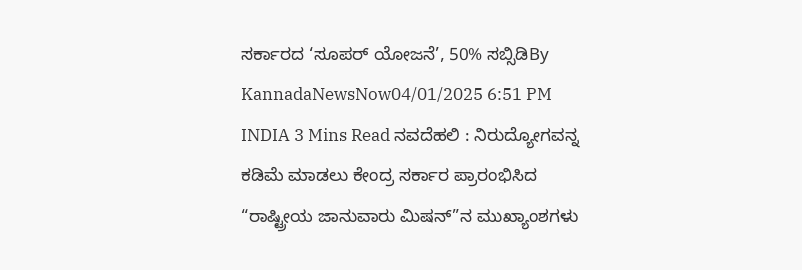ಸರ್ಕಾರದ ‘ಸೂಪರ್ ಯೋಜನೆ’, 50% ಸಬ್ಸಿಡಿBy KannadaNewsNow04/01/2025 6:51 PM INDIA 3 Mins Read ನವದೆಹಲಿ : ನಿರುದ್ಯೋಗವನ್ನ ಕಡಿಮೆ ಮಾಡಲು ಕೇಂದ್ರ ಸರ್ಕಾರ ಪ್ರಾರಂಭಿಸಿದ “ರಾಷ್ಟ್ರೀಯ ಜಾನುವಾರು ಮಿಷನ್”ನ ಮುಖ್ಯಾಂಶಗಳು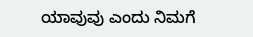ಯಾವುವು ಎಂದು ನಿಮಗೆ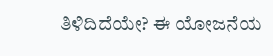ತಿಳಿದಿದೆಯೇ? ಈ ಯೋಜನೆಯ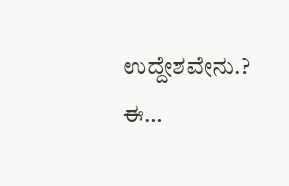ಉದ್ದೇಶವೇನು.? ಈ…